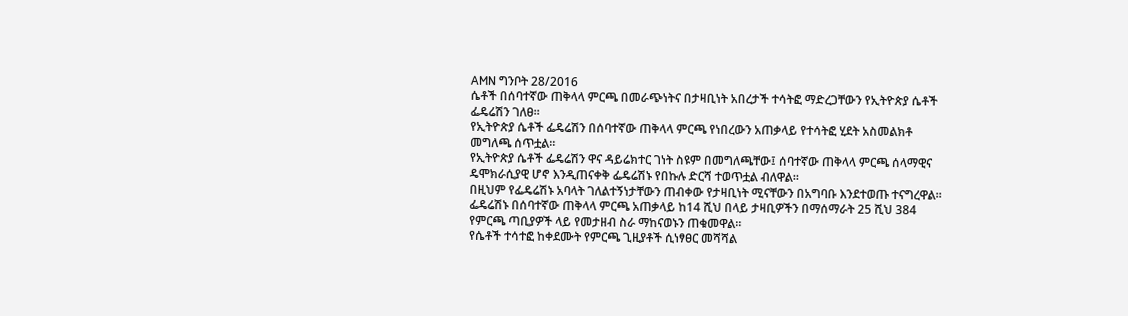AMN ግንቦት 28/2016
ሴቶች በሰባተኛው ጠቅላላ ምርጫ በመራጭነትና በታዛቢነት አበረታች ተሳትፎ ማድረጋቸውን የኢትዮጵያ ሴቶች ፌዴሬሽን ገለፀ።
የኢትዮጵያ ሴቶች ፌዴሬሽን በሰባተኛው ጠቅላላ ምርጫ የነበረውን አጠቃላይ የተሳትፎ ሂደት አስመልክቶ መግለጫ ሰጥቷል።
የኢትዮጵያ ሴቶች ፌዴሬሽን ዋና ዳይሬክተር ገነት ስዩም በመግለጫቸው፤ ሰባተኛው ጠቅላላ ምርጫ ሰላማዊና ዴሞክራሲያዊ ሆኖ እንዲጠናቀቅ ፌዴሬሽኑ የበኩሉ ድርሻ ተወጥቷል ብለዋል።
በዚህም የፌዴሬሽኑ አባላት ገለልተኝነታቸውን ጠብቀው የታዛቢነት ሚናቸውን በአግባቡ እንደተወጡ ተናግረዋል።
ፌዴሬሽኑ በሰባተኛው ጠቅላላ ምርጫ አጠቃላይ ከ14 ሺህ በላይ ታዛቢዎችን በማሰማራት 25 ሺህ 384 የምርጫ ጣቢያዎች ላይ የመታዘብ ስራ ማከናወኑን ጠቁመዋል።
የሴቶች ተሳተፎ ከቀደሙት የምርጫ ጊዚያቶች ሲነፃፀር መሻሻል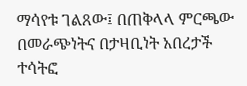ማሳየቱ ገልጸው፤ በጠቅላላ ምርጫው በመራጭነትና በታዛቢነት አበረታች ተሳትፎ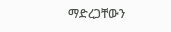ማድረጋቸውን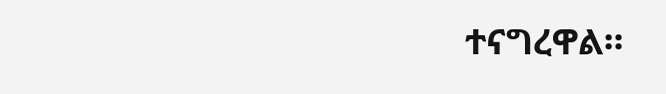ተናግረዋል።